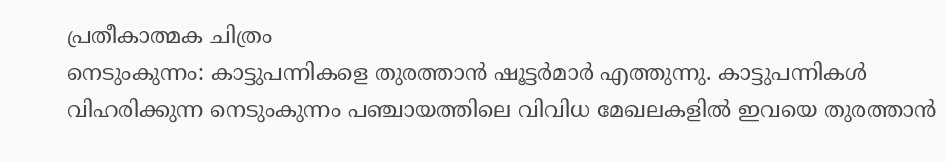പ്രതീകാത്മക ചിത്രം
നെടുംകുന്നം: കാട്ടുപന്നികളെ തുരത്താൻ ഷൂട്ടർമാർ എത്തുന്നു. കാട്ടുപന്നികൾ വിഹരിക്കുന്ന നെടുംകുന്നം പഞ്ചായത്തിലെ വിവിധ മേഖലകളിൽ ഇവയെ തുരത്താൻ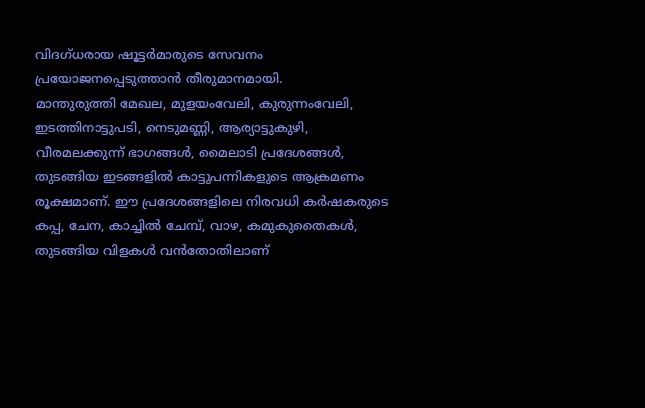വിദഗ്ധരായ ഷൂട്ടർമാരുടെ സേവനം പ്രയോജനപ്പെടുത്താൻ തീരുമാനമായി.
മാന്തുരുത്തി മേഖല, മുളയംവേലി, കുരുന്നംവേലി, ഇടത്തിനാട്ടുപടി, നെടുമണ്ണി, ആര്യാട്ടുകുഴി, വീരമലക്കുന്ന് ഭാഗങ്ങൾ, മൈലാടി പ്രദേശങ്ങൾ, തുടങ്ങിയ ഇടങ്ങളിൽ കാട്ടുപന്നികളുടെ ആക്രമണം രൂക്ഷമാണ്. ഈ പ്രദേശങ്ങളിലെ നിരവധി കർഷകരുടെ കപ്പ, ചേന, കാച്ചിൽ ചേമ്പ്, വാഴ, കമുകുതൈകൾ, തുടങ്ങിയ വിളകൾ വൻതോതിലാണ്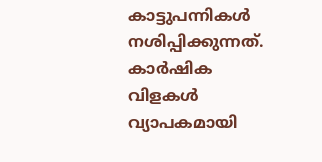കാട്ടുപന്നികൾ നശിപ്പിക്കുന്നത്. കാർഷിക വിളകൾ വ്യാപകമായി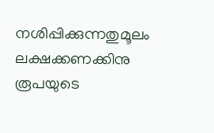നശിപ്പിക്കുന്നതുമൂലം ലക്ഷക്കണക്കിനു രൂപയുടെ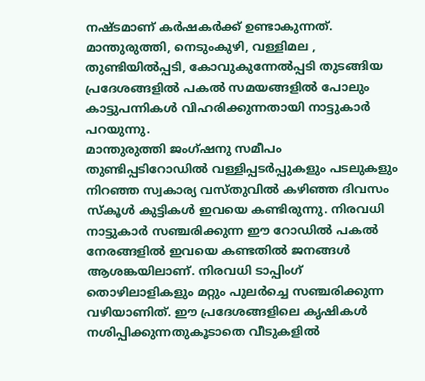നഷ്ടമാണ് കർഷകർക്ക് ഉണ്ടാകുന്നത്. മാന്തുരുത്തി, നെടുംകുഴി, വള്ളിമല , തുണ്ടിയിൽപ്പടി, കോവുകുന്നേൽപ്പടി തുടങ്ങിയ പ്രദേശങ്ങളിൽ പകൽ സമയങ്ങളിൽ പോലും കാട്ടുപന്നികൾ വിഹരിക്കുന്നതായി നാട്ടുകാർ പറയുന്നു.
മാന്തുരുത്തി ജംഗ്ഷനു സമീപം തുണ്ടിപ്പടിറോഡിൽ വള്ളിപ്പടർപ്പുകളും പടലുകളും നിറഞ്ഞ സ്വകാര്യ വസ്തുവിൽ കഴിഞ്ഞ ദിവസം സ്കൂൾ കുട്ടികൾ ഇവയെ കണ്ടിരുന്നു. നിരവധി നാട്ടുകാർ സഞ്ചരിക്കുന്ന ഈ റോഡിൽ പകൽ നേരങ്ങളിൽ ഇവയെ കണ്ടതിൽ ജനങ്ങൾ ആശങ്കയിലാണ്. നിരവധി ടാപ്പിംഗ് തൊഴിലാളികളും മറ്റും പുലർച്ചെ സഞ്ചരിക്കുന്ന വഴിയാണിത്. ഈ പ്രദേശങ്ങളിലെ കൃഷികൾ നശിപ്പിക്കുന്നതുകൂടാതെ വീടുകളിൽ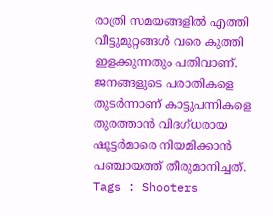രാത്രി സമയങ്ങളിൽ എത്തി വീട്ടുമുറ്റങ്ങൾ വരെ കുത്തി ഇളക്കുന്നതും പതിവാണ്. ജനങ്ങളുടെ പരാതികളെ തുടർന്നാണ് കാട്ടുപന്നികളെ തുരത്താൻ വിദഗ്ധരായ ഷൂട്ടർമാരെ നിയമിക്കാൻ പഞ്ചായത്ത് തീരുമാനിച്ചത്.
Tags : Shooters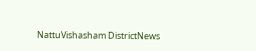NattuVishasham DistrictNews